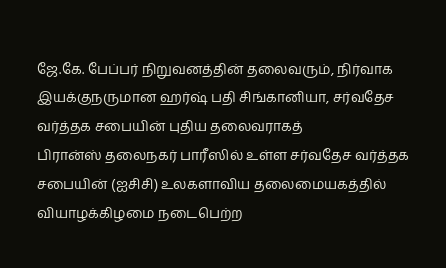ஜே.கே. பேப்பர் நிறுவனத்தின் தலைவரும், நிர்வாக இயக்குநருமான ஹர்ஷ் பதி சிங்கானியா, சர்வதேச வர்த்தக சபையின் புதிய தலைவராகத்
பிரான்ஸ் தலைநகர் பாரீஸில் உள்ள சர்வதேச வர்த்தக சபையின் (ஐசிசி) உலகளாவிய தலைமையகத்தில் வியாழக்கிழமை நடைபெற்ற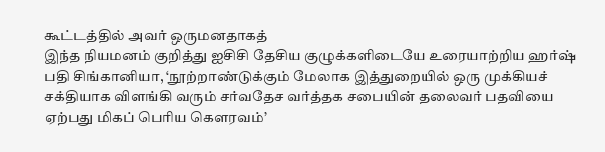கூட்டத்தில் அவர் ஒருமனதாகத்
இந்த நியமனம் குறித்து ஐசிசி தேசிய குழுக்களிடையே உரையாற்றிய ஹர்ஷ் பதி சிங்கானியா, ‘நூற்றாண்டுக்கும் மேலாக இத்துறையில் ஒரு முக்கியச் சக்தியாக விளங்கி வரும் சர்வதேச வர்த்தக சபையின் தலைவர் பதவியை ஏற்பது மிகப் பெரிய கெளரவம்’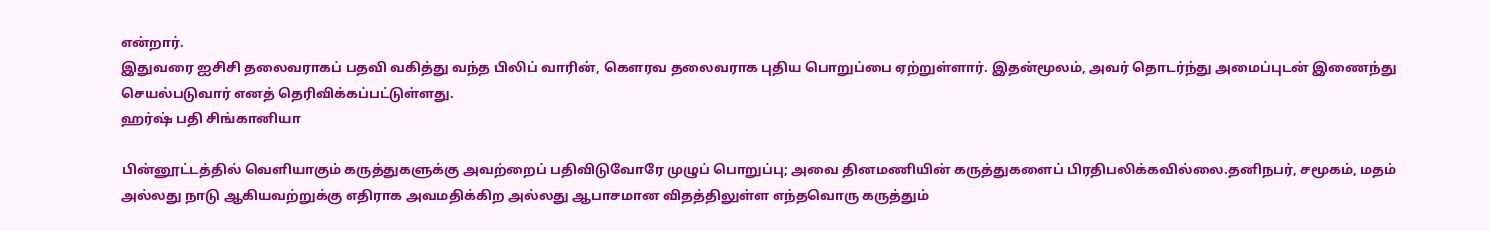என்றார்.
இதுவரை ஐசிசி தலைவராகப் பதவி வகித்து வந்த பிலிப் வாரின், கெளரவ தலைவராக புதிய பொறுப்பை ஏற்றுள்ளார். இதன்மூலம், அவர் தொடர்ந்து அமைப்புடன் இணைந்து செயல்படுவார் எனத் தெரிவிக்கப்பட்டுள்ளது.
ஹர்ஷ் பதி சிங்கானியா

பின்னூட்டத்தில் வெளியாகும் கருத்துகளுக்கு அவற்றைப் பதிவிடுவோரே முழுப் பொறுப்பு; அவை தினமணியின் கருத்துகளைப் பிரதிபலிக்கவில்லை.தனிநபர், சமூகம், மதம் அல்லது நாடு ஆகியவற்றுக்கு எதிராக அவமதிக்கிற அல்லது ஆபாசமான விதத்திலுள்ள எந்தவொரு கருத்தும்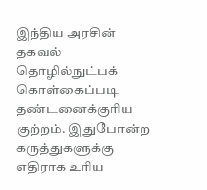இந்திய அரசின் தகவல் தொழில்நுட்பக் கொள்கைப்படி தண்டனைக்குரிய குற்றம். இதுபோன்ற கருத்துகளுக்கு எதிராக உரிய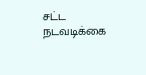சட்ட நடவடிக்கை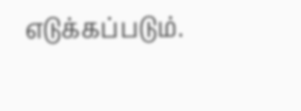எடுக்கப்படும்.